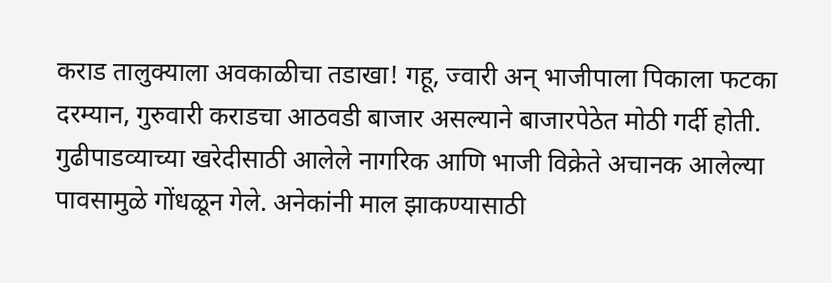कराड तालुक्याला अवकाळीचा तडाखा! गहू, ज्वारी अन् भाजीपाला पिकाला फटका
दरम्यान, गुरुवारी कराडचा आठवडी बाजार असल्याने बाजारपेठेत मोठी गर्दी होती. गुढीपाडव्याच्या खरेदीसाठी आलेले नागरिक आणि भाजी विक्रेते अचानक आलेल्या पावसामुळे गोंधळून गेले. अनेकांनी माल झाकण्यासाठी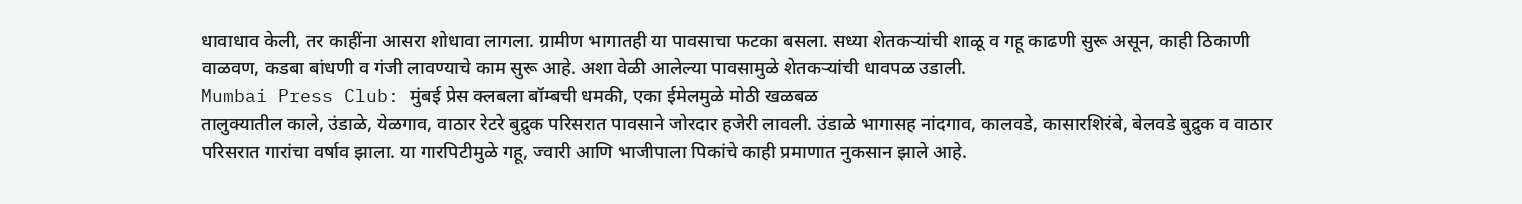धावाधाव केली, तर काहींना आसरा शोधावा लागला. ग्रामीण भागातही या पावसाचा फटका बसला. सध्या शेतकऱ्यांची शाळू व गहू काढणी सुरू असून, काही ठिकाणी वाळवण, कडबा बांधणी व गंजी लावण्याचे काम सुरू आहे. अशा वेळी आलेल्या पावसामुळे शेतकऱ्यांची धावपळ उडाली.
Mumbai Press Club: मुंबई प्रेस क्लबला बॉम्बची धमकी, एका ईमेलमुळे मोठी खळबळ
तालुक्यातील काले, उंडाळे, येळगाव, वाठार रेटरे बुद्रुक परिसरात पावसाने जोरदार हजेरी लावली. उंडाळे भागासह नांदगाव, कालवडे, कासारशिरंबे, बेलवडे बुद्रुक व वाठार परिसरात गारांचा वर्षाव झाला. या गारपिटीमुळे गहू, ज्वारी आणि भाजीपाला पिकांचे काही प्रमाणात नुकसान झाले आहे.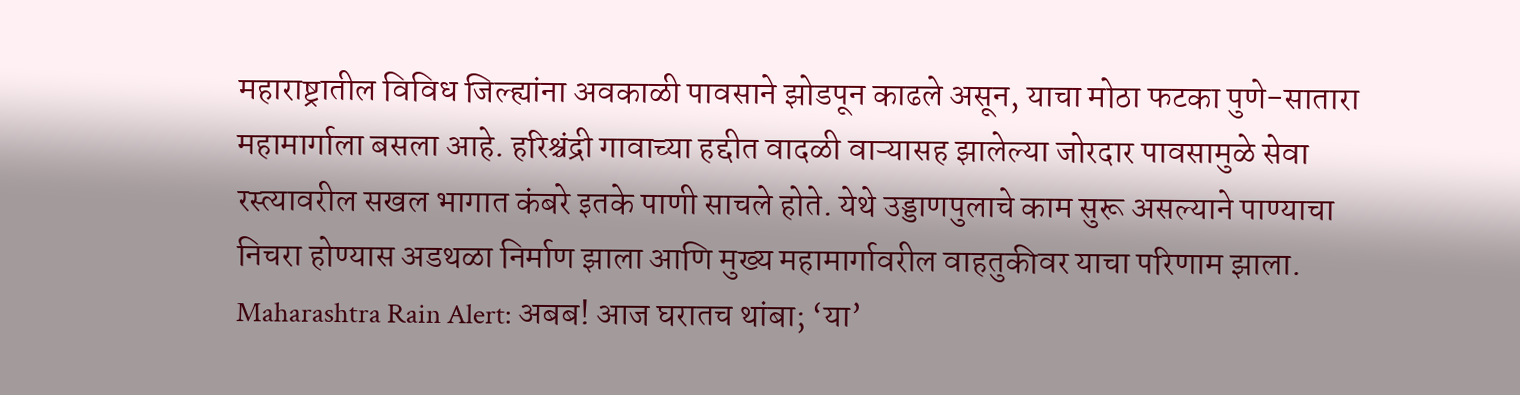महाराष्ट्रातील विविध जिल्ह्यांना अवकाळी पावसाने झोडपून काढले असून, याचा मोठा फटका पुणे-सातारा महामार्गाला बसला आहे. हरिश्चंद्री गावाच्या हद्दीत वादळी वाऱ्यासह झालेल्या जोरदार पावसामुळे सेवा रस्त्यावरील सखल भागात कंबरे इतके पाणी साचले होते. येथे उड्डाणपुलाचे काम सुरू असल्याने पाण्याचा निचरा होण्यास अडथळा निर्माण झाला आणि मुख्य महामार्गावरील वाहतुकीवर याचा परिणाम झाला.
Maharashtra Rain Alert: अबब! आज घरातच थांबा; ‘या’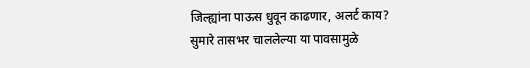जिल्ह्यांना पाऊस धुवून काढणार, अलर्ट काय?
सुमारे तासभर चाललेल्या या पावसामुळे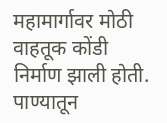महामार्गावर मोठी वाहतूक कोंडी निर्माण झाली होती. पाण्यातून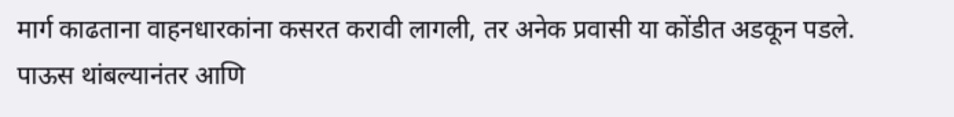मार्ग काढताना वाहनधारकांना कसरत करावी लागली, तर अनेक प्रवासी या कोंडीत अडकून पडले. पाऊस थांबल्यानंतर आणि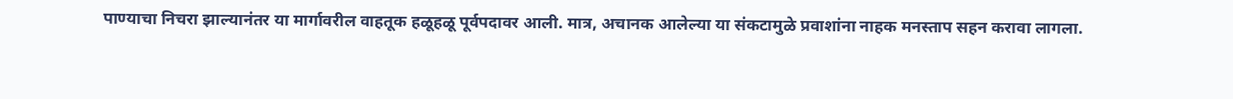पाण्याचा निचरा झाल्यानंतर या मार्गावरील वाहतूक हळूहळू पूर्वपदावर आली. मात्र, अचानक आलेल्या या संकटामुळे प्रवाशांना नाहक मनस्ताप सहन करावा लागला.